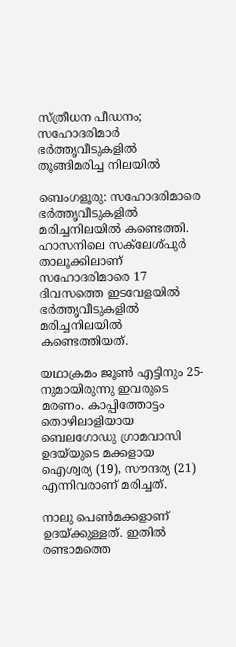സ്ത്രീധന പീഡനം; സഹോദരിമാർ ഭർത്തൃവീടുകളിൽ തൂങ്ങിമരിച്ച നിലയിൽ

ബെംഗളൂരു: സഹോദരിമാരെ ഭർത്തൃവീടുകളിൽ മരിച്ചനിലയിൽ കണ്ടെത്തി. ഹാസനിലെ സക്‌ലേശ്പുർ താലൂക്കിലാണ് സഹോദരിമാരെ 17 ദിവസത്തെ ഇടവേളയിൽ ഭർത്തൃവീടുകളിൽ മരിച്ചനിലയിൽ കണ്ടെത്തിയത്.

യഥാക്രമം ജൂൺ എട്ടിനും 25-നുമായിരുന്നു ഇവരുടെ മരണം. കാപ്പിത്തോട്ടം തൊഴിലാളിയായ ബെലഗോഡു ഗ്രാമവാസി ഉദയ്‌യുടെ മക്കളായ ഐശ്വര്യ (19), സൗന്ദര്യ (21) എന്നിവരാണ് മരിച്ചത്.

നാലു പെൺമക്കളാണ് ഉദയ്‌ക്കുള്ളത്. ഇതിൽ രണ്ടാമത്തെ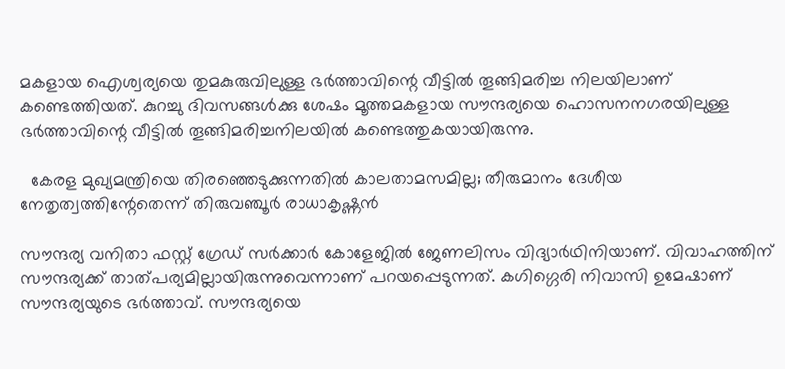മകളായ ഐശ്വര്യയെ തുമകുരുവിലുള്ള ഭർത്താവിന്റെ വീട്ടിൽ തൂങ്ങിമരിച്ച നിലയിലാണ് കണ്ടെത്തിയത്. കുറച്ചു ദിവസങ്ങൾക്കു ശേഷം മൂത്തമകളായ സൗന്ദര്യയെ ഹൊസനനഗരയിലുള്ള ഭർത്താവിന്റെ വീട്ടിൽ തൂങ്ങിമരിച്ചനിലയിൽ കണ്ടെത്തുകയായിരുന്നു.

  കേരള മുഖ്യമന്ത്രിയെ തിരഞ്ഞെടുക്കുന്നതിൽ കാലതാമസമില്ല; തീരുമാനം ദേശീയ നേതൃത്വത്തിന്റേതെന്ന് തിരുവഞ്ചൂർ രാധാകൃഷ്ണൻ

സൗന്ദര്യ വനിതാ ഫസ്റ്റ് ഗ്രേഡ് സർക്കാർ കോളേജിൽ ജേണലിസം വിദ്യാർഥിനിയാണ്. വിവാഹത്തിന് സൗന്ദര്യക്ക്‌ താത്പര്യമില്ലായിരുന്നുവെന്നാണ് പറയപ്പെടുന്നത്. കഗിഗ്ഗെരി നിവാസി ഉമേഷാണ് സൗന്ദര്യയുടെ ഭർത്താവ്. സൗന്ദര്യയെ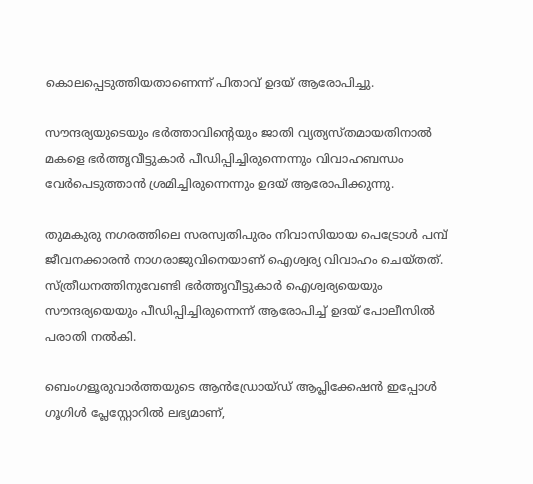കൊലപ്പെടുത്തിയതാണെന്ന് പിതാവ് ഉദയ് ആരോപിച്ചു.

സൗന്ദര്യയുടെയും ഭർത്താവിന്റെയും ജാതി വ്യത്യസ്തമായതിനാൽ മകളെ ഭർത്തൃവീട്ടുകാർ പീഡിപ്പിച്ചിരുന്നെന്നും വിവാഹബന്ധം വേർപെടുത്താൻ ശ്രമിച്ചിരുന്നെന്നും ഉദയ് ആരോപിക്കുന്നു.

തുമകുരു നഗരത്തിലെ സരസ്വതിപുരം നിവാസിയായ പെട്രോൾ പമ്പ് ജീവനക്കാരൻ നാഗരാജുവിനെയാണ് ഐശ്വര്യ വിവാഹം ചെയ്തത്. സ്ത്രീധനത്തിനുവേണ്ടി ഭർത്തൃവീട്ടുകാർ ഐശ്വര്യയെയും സൗന്ദര്യയെയും പീഡിപ്പിച്ചിരുന്നെന്ന് ആരോപിച്ച് ഉദയ് പോലീസിൽ പരാതി നൽകി.

ബെംഗളൂരുവാർത്തയുടെ ആൻഡ്രോയ്ഡ് ആപ്ലിക്കേഷൻ ഇപ്പോൾ ഗൂഗിൾ പ്ലേസ്റ്റോറിൽ ലഭ്യമാണ്,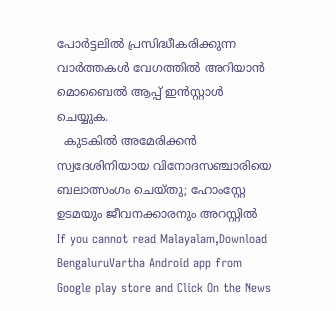പോർട്ടലിൽ പ്രസിദ്ധീകരിക്കുന്ന വാർത്തകൾ വേഗത്തിൽ അറിയാൻ മൊബൈൽ ആപ്പ് ഇൻസ്റ്റാൾ ചെയ്യുക.
  കുടകിൽ അമേരിക്കൻ സ്വദേശിനിയായ വിനോദസഞ്ചാരിയെ ബലാത്സംഗം ചെയ്തു; ഹോംസ്റ്റേ ഉടമയും ജീവനക്കാരനും അറസ്റ്റിൽ
If you cannot read Malayalam,Download BengaluruVartha Android app from Google play store and Click On the News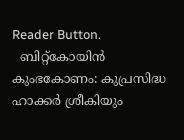Reader Button.
  ബിറ്റ്‌കോയിൻ കുംഭകോണം: കുപ്രസിദ്ധ ഹാക്കർ ശ്രീകിയും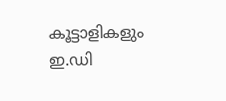കൂട്ടാളികളും ഇ.ഡി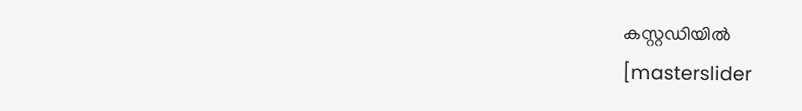കസ്റ്റഡിയിൽ
[masterslider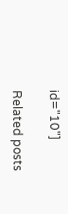id="10"]

Related posts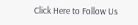Click Here to Follow Us